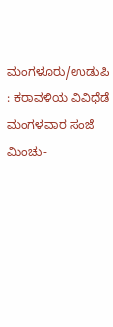ಮಂಗಳೂರು/ಉಡುಪಿ : ಕರಾವಳಿಯ ವಿವಿಧೆಡೆ ಮಂಗಳವಾರ ಸಂಜೆ ಮಿಂಚು-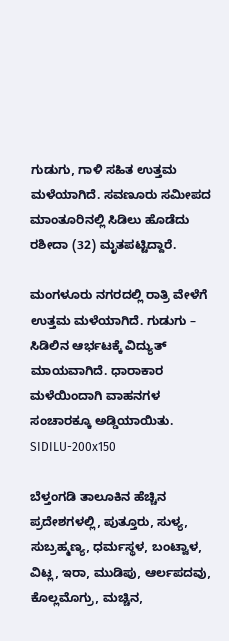ಗುಡುಗು, ಗಾಳಿ ಸಹಿತ ಉತ್ತಮ ಮಳೆಯಾಗಿದೆ. ಸವಣೂರು ಸಮೀಪದ ಮಾಂತೂರಿನಲ್ಲಿ ಸಿಡಿಲು ಹೊಡೆದು ರಶೀದಾ (32) ಮೃತಪಟ್ಟಿದ್ದಾರೆ.

ಮಂಗಳೂರು ನಗರದಲ್ಲಿ ರಾತ್ರಿ ವೇಳೆಗೆ ಉತ್ತಮ ಮಳೆಯಾಗಿದೆ. ಗುಡುಗು – ಸಿಡಿಲಿನ ಆರ್ಭಟಕ್ಕೆ ವಿದ್ಯುತ್‌ ಮಾಯವಾಗಿದೆ. ಧಾರಾಕಾರ ಮಳೆಯಿಂದಾಗಿ ವಾಹನಗಳ ಸಂಚಾರಕ್ಕೂ ಅಡ್ಡಿಯಾಯಿತು.
SIDILU-200x150

ಬೆಳ್ತಂಗಡಿ ತಾಲೂಕಿನ ಹೆಚ್ಚಿನ ಪ್ರದೇಶಗಳಲ್ಲಿ, ಪುತ್ತೂರು, ಸುಳ್ಯ, ಸುಬ್ರಹ್ಮಣ್ಯ, ಧರ್ಮಸ್ಥಳ, ಬಂಟ್ವಾಳ, ವಿಟ್ಲ, ಇರಾ, ಮುಡಿಪು, ಆರ್ಲಪದವು, ಕೊಲ್ಲಮೊಗ್ರು, ಮಚ್ಚಿನ,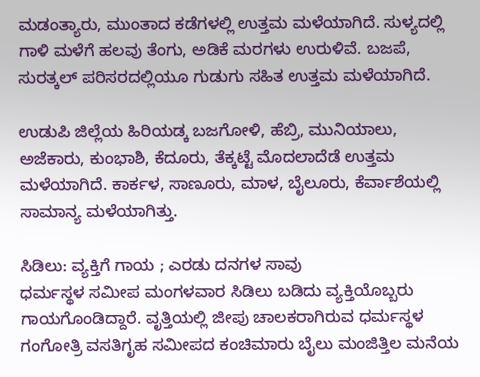ಮಡಂತ್ಯಾರು, ಮುಂತಾದ ಕಡೆಗಳಲ್ಲಿ ಉತ್ತಮ ಮಳೆಯಾಗಿದೆ. ಸುಳ್ಯದಲ್ಲಿ ಗಾಳಿ ಮಳೆಗೆ ಹಲವು ತೆಂಗು, ಅಡಿಕೆ ಮರಗಳು ಉರುಳಿವೆ. ಬಜಪೆ, ಸುರತ್ಕಲ್‌ ಪರಿಸರದಲ್ಲಿಯೂ ಗುಡುಗು ಸಹಿತ ಉತ್ತಮ ಮಳೆಯಾಗಿದೆ.

ಉಡುಪಿ ಜಿಲ್ಲೆಯ ಹಿರಿಯಡ್ಕ ಬಜಗೋಳಿ, ಹೆಬ್ರಿ, ಮುನಿಯಾಲು, ಅಜೆಕಾರು, ಕುಂಭಾಶಿ, ಕೆದೂರು, ತೆಕ್ಕಟ್ಟೆ ಮೊದಲಾದೆಡೆ ಉತ್ತಮ ಮಳೆಯಾಗಿದೆ. ಕಾರ್ಕಳ, ಸಾಣೂರು, ಮಾಳ, ಬೈಲೂರು, ಕೆರ್ವಾಶೆಯಲ್ಲಿ ಸಾಮಾನ್ಯ ಮಳೆಯಾಗಿತ್ತು.

ಸಿಡಿಲು: ವ್ಯಕ್ತಿಗೆ ಗಾಯ ; ಎರಡು ದನಗಳ ಸಾವು
ಧರ್ಮಸ್ಥಳ ಸಮೀಪ ಮಂಗಳವಾರ ಸಿಡಿಲು ಬಡಿದು ವ್ಯಕ್ತಿಯೊಬ್ಬರು ಗಾಯಗೊಂಡಿದ್ದಾರೆ. ವೃತ್ತಿಯಲ್ಲಿ ಜೀಪು ಚಾಲಕರಾಗಿರುವ ಧರ್ಮಸ್ಥಳ ಗಂಗೋತ್ರಿ ವಸತಿಗೃಹ ಸಮೀಪದ ಕಂಚಿಮಾರು ಬೈಲು ಮಂಜಿತ್ತಿಲ ಮನೆಯ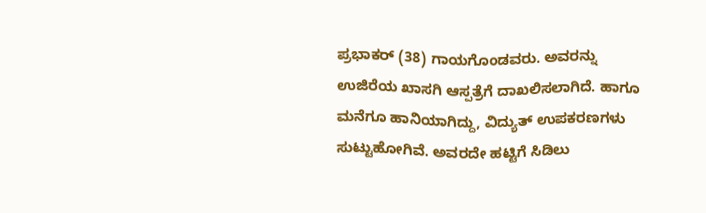ಪ್ರಭಾಕರ್‌ (38) ಗಾಯಗೊಂಡವರು. ಅವರನ್ನು ಉಜಿರೆಯ ಖಾಸಗಿ ಆಸ್ಪತ್ರೆಗೆ ದಾಖಲಿಸಲಾಗಿದೆ. ಹಾಗೂ  ಮನೆಗೂ ಹಾನಿಯಾಗಿದ್ದು, ವಿದ್ಯುತ್‌ ಉಪಕರಣಗಳು ಸುಟ್ಟುಹೋಗಿವೆ. ಅವರದೇ ಹಟ್ಟಿಗೆ ಸಿಡಿಲು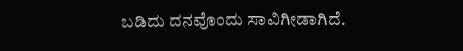ಬಡಿದು ದನವೊಂದು ಸಾವಿಗೀಡಾಗಿದೆ.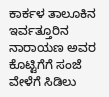ಕಾರ್ಕಳ ತಾಲೂಕಿನ ಇರ್ವತ್ತೂರಿನ ನಾರಾಯಣ ಅವರ ಕೊಟ್ಟಿಗೆಗೆ ಸಂಜೆ ವೇಳೆಗೆ ಸಿಡಿಲು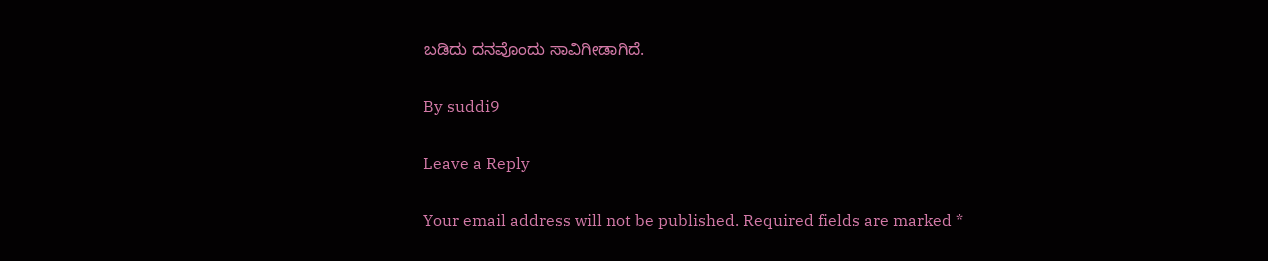ಬಡಿದು ದನವೊಂದು ಸಾವಿಗೀಡಾಗಿದೆ.

By suddi9

Leave a Reply

Your email address will not be published. Required fields are marked *